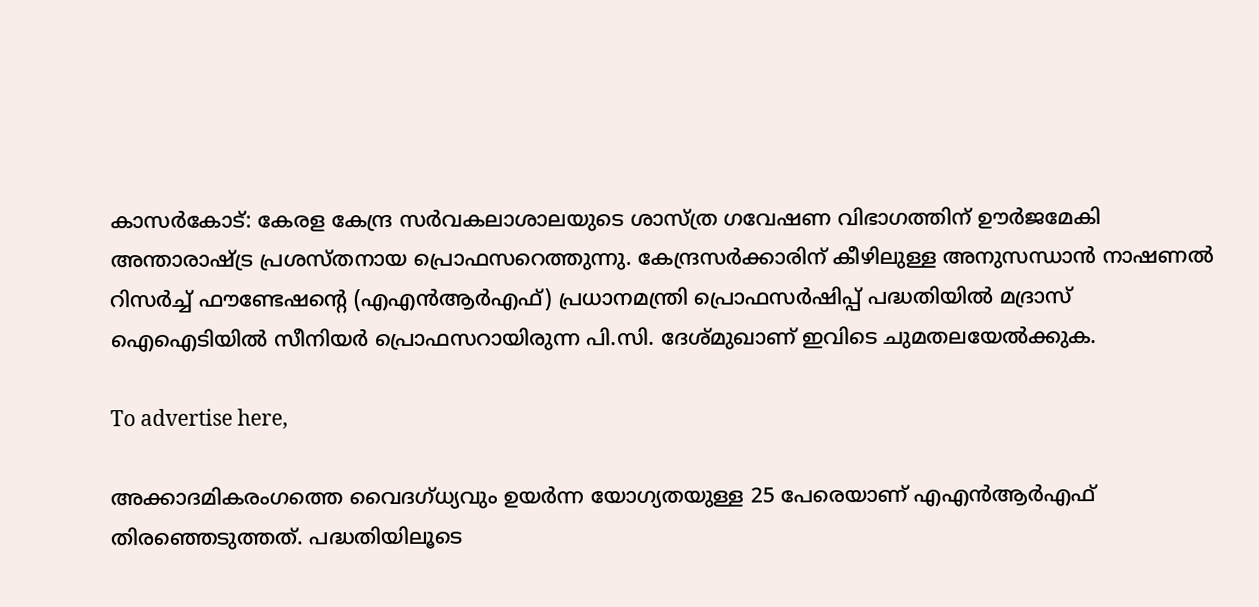കാസർകോട്: കേരള കേന്ദ്ര സർവകലാശാലയുടെ ശാസ്ത്ര ഗവേഷണ വിഭാഗത്തിന് ഊർജമേകി അന്താരാഷ്ട്ര പ്രശസ്തനായ പ്രൊഫസറെത്തുന്നു. കേന്ദ്രസർക്കാരിന് കീഴിലുള്ള അനുസന്ധാൻ നാഷണൽ റിസർച്ച് ഫൗണ്ടേഷന്റെ (എഎൻആർഎഫ്) പ്രധാനമന്ത്രി പ്രൊഫസർഷിപ്പ് പദ്ധതിയിൽ മദ്രാസ് ഐഐടിയിൽ സീനിയർ പ്രൊഫസറായിരുന്ന പി.സി. ദേശ്‌മുഖാണ് ഇവിടെ ചുമതലയേൽക്കുക.

To advertise here,

അക്കാദമികരംഗത്തെ വൈദഗ്ധ്യവും ഉയർന്ന യോഗ്യതയുള്ള 25 പേരെയാണ് എഎൻആർഎഫ് തിരഞ്ഞെടുത്തത്. പദ്ധതിയിലൂടെ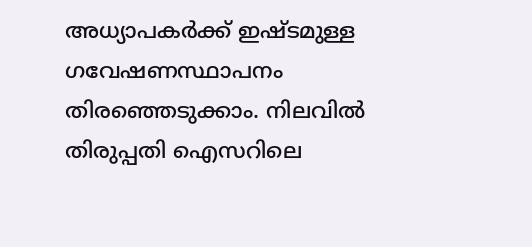അധ്യാപകർക്ക് ഇഷ്ടമുള്ള ഗവേഷണസ്ഥാപനം തിരഞ്ഞെടുക്കാം. നിലവിൽ തിരുപ്പതി ഐസറിലെ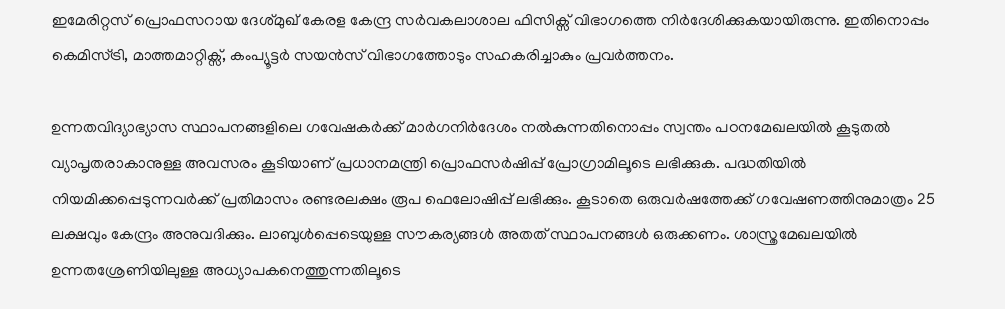ഇമേരിറ്റസ് പ്രൊഫസറായ ദേശ്‌മുഖ് കേരള കേന്ദ്ര സർവകലാശാല ഫിസിക്സ് വിഭാഗത്തെ നിർദേശിക്കുകയായിരുന്നു. ഇതിനൊപ്പം കെമിസ്ട്രി, മാത്തമാറ്റിക്സ്, കംപ്യൂട്ടർ സയൻസ് വിഭാഗത്തോടും സഹകരിച്ചാകും പ്രവർത്തനം.

ഉന്നതവിദ്യാഭ്യാസ സ്ഥാപനങ്ങളിലെ ഗവേഷകർക്ക് മാർഗനിർദേശം നൽകുന്നതിനൊപ്പം സ്വന്തം പഠനമേഖലയിൽ കൂടുതൽ വ്യാപൃതരാകാനുള്ള അവസരം കൂടിയാണ് പ്രധാനമന്ത്രി പ്രൊഫസർഷിപ്പ് പ്രോഗ്രാമിലൂടെ ലഭിക്കുക. പദ്ധതിയിൽ നിയമിക്കപ്പെടുന്നവർക്ക് പ്രതിമാസം രണ്ടരലക്ഷം രൂപ ഫെലോഷിപ്പ് ലഭിക്കും. കൂടാതെ ഒരുവർഷത്തേക്ക് ഗവേഷണത്തിനുമാത്രം 25 ലക്ഷവും കേന്ദ്രം അനുവദിക്കും. ലാബുൾപ്പെടെയുള്ള സൗകര്യങ്ങൾ അതത് സ്ഥാപനങ്ങൾ ഒരുക്കണം. ശാസ്ത്രമേഖലയിൽ ഉന്നതശ്രേണിയിലുള്ള അധ്യാപകനെത്തുന്നതിലൂടെ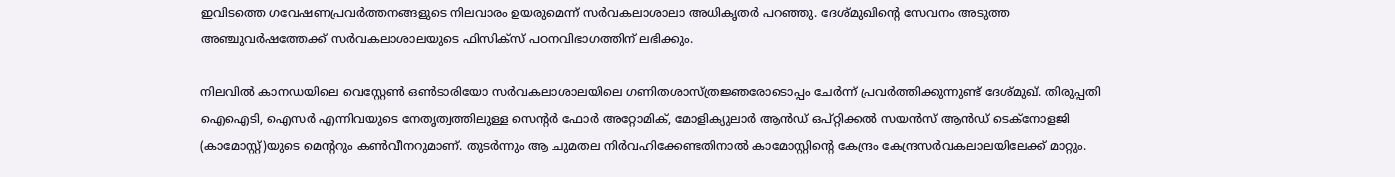ഇവിടത്തെ ഗവേഷണപ്രവർത്തനങ്ങളുടെ നിലവാരം ഉയരുമെന്ന് സർവകലാശാലാ അധികൃതർ പറഞ്ഞു. ദേശ്‌മുഖിന്റെ സേവനം അടുത്ത അഞ്ചുവർഷത്തേക്ക് സർവകലാശാലയുടെ ഫിസിക്സ് പഠനവിഭാഗത്തിന് ലഭിക്കും.

നിലവിൽ കാനഡയിലെ വെസ്റ്റേൺ ഒൺടാരിയോ സർവകലാശാലയിലെ ഗണിതശാസ്ത്രജ്ഞരോടൊപ്പം ചേർന്ന് പ്രവർത്തിക്കുന്നുണ്ട് ദേശ്‌മുഖ്. തിരുപ്പതി ഐഐടി, ഐസർ എന്നിവയുടെ നേതൃത്വത്തിലുള്ള സെന്റർ ഫോർ അറ്റോമിക്, മോളിക്യുലാർ ആൻഡ് ഒപ്റ്റിക്കൽ സയൻസ് ആൻഡ് ടെക്‌നോളജി (കാമോസ്റ്റ്)യുടെ മെന്ററും കൺവീനറുമാണ്. തുടർന്നും ആ ചുമതല നിർവഹിക്കേണ്ടതിനാൽ കാമോസ്റ്റിന്റെ കേന്ദ്രം കേന്ദ്രസർവകലാലയിലേക്ക് മാറ്റും.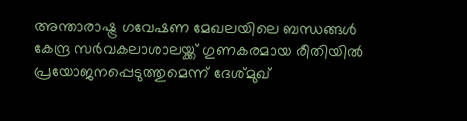അന്താരാഷ്ട്ര ഗവേഷണ മേഖലയിലെ ബന്ധങ്ങൾ കേന്ദ്ര സർവകലാശാലയ്ക്ക് ഗുണകരമായ രീതിയിൽ പ്രയോജനപ്പെടുത്തുമെന്ന് ദേശ്‌മുഖ്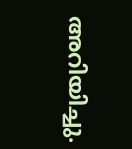അറിയിച്ചു.